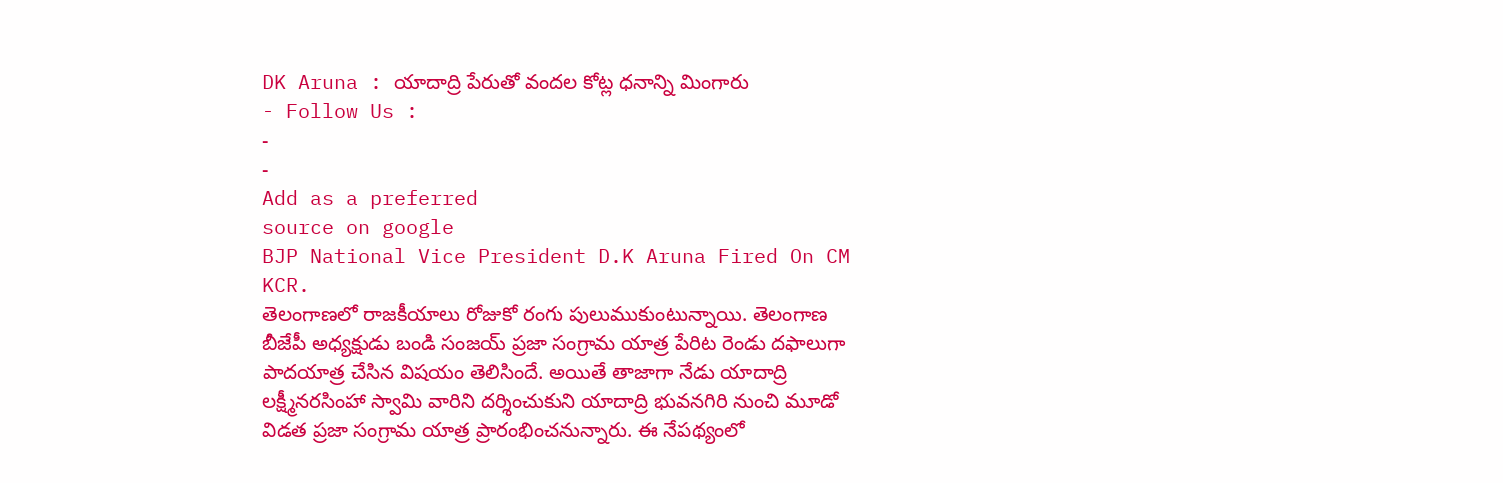DK Aruna : యాదాద్రి పేరుతో వందల కోట్ల ధనాన్ని మింగారు
- Follow Us :
-
-
Add as a preferred
source on google
BJP National Vice President D.K Aruna Fired On CM KCR.
తెలంగాణలో రాజకీయాలు రోజుకో రంగు పులుముకుంటున్నాయి. తెలంగాణ బీజేపీ అధ్యక్షుడు బండి సంజయ్ ప్రజా సంగ్రామ యాత్ర పేరిట రెండు దఫాలుగా పాదయాత్ర చేసిన విషయం తెలిసిందే. అయితే తాజాగా నేడు యాదాద్రి లక్ష్మీనరసింహా స్వామి వారిని దర్శించుకుని యాదాద్రి భువనగిరి నుంచి మూడో విడత ప్రజా సంగ్రామ యాత్ర ప్రారంభించనున్నారు. ఈ నేపథ్యంలో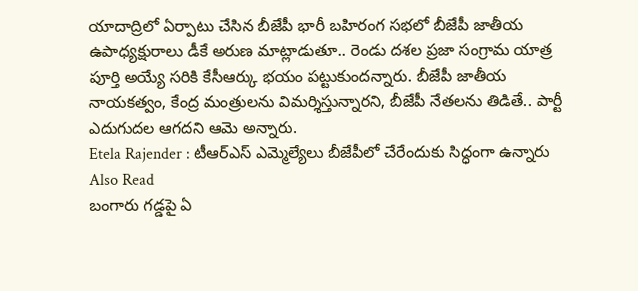యాదాద్రిలో ఏర్పాటు చేసిన బీజేపీ భారీ బహిరంగ సభలో బీజేపీ జాతీయ ఉపాధ్యక్షురాలు డీకే అరుణ మాట్లాడుతూ.. రెండు దశల ప్రజా సంగ్రామ యాత్ర పూర్తి అయ్యే సరికి కేసీఆర్కు భయం పట్టుకుందన్నారు. బీజేపీ జాతీయ నాయకత్వం, కేంద్ర మంత్రులను విమర్శిస్తున్నారని, బీజేపీ నేతలను తిడితే.. పార్టీ ఎదుగుదల ఆగదని ఆమె అన్నారు.
Etela Rajender : టీఆర్ఎస్ ఎమ్మెల్యేలు బీజేపీలో చేరేందుకు సిద్ధంగా ఉన్నారు
Also Read
బంగారు గడ్డపై ఏ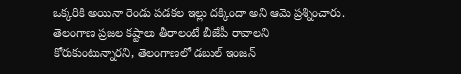ఒక్కరికి అయినా రెండు పడకల ఇల్లు దక్కిందా అని ఆమె ప్రశ్నించారు. తెలంగాణ ప్రజల కష్టాలు తీరాలంటే బీజేపీ రావాలని కోరుకుంటున్నారని, తెలంగాణలో డబుల్ ఇంజన్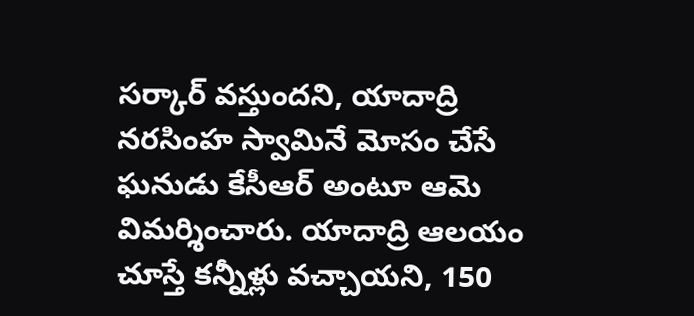సర్కార్ వస్తుందని, యాదాద్రి నరసింహ స్వామినే మోసం చేసే ఘనుడు కేసీఆర్ అంటూ ఆమె విమర్శించారు. యాదాద్రి ఆలయం చూస్తే కన్నీళ్లు వచ్చాయని, 150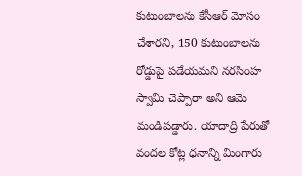కుటుంబాలను కేసీఆర్ మోసం చేశారని, 150 కుటుంబాలను రోడ్డుపై పడేయమని నరసింహ స్వామి చెప్పారా అని ఆమె మండిపడ్డారు. యాదాద్రి పేరుతో వందల కోట్ల ధనాన్ని మింగారు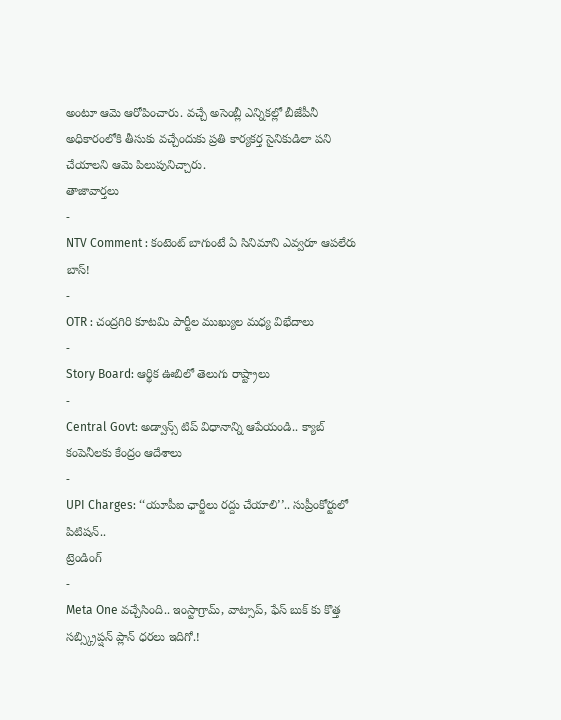అంటూ ఆమె ఆరోపించారు. వచ్చే అసెంబ్లీ ఎన్నికల్లో బీజేపీనీ అధికారంలోకి తీసుకు వచ్చేందుకు ప్రతి కార్యకర్త సైనికుడిలా పని చేయాలని ఆమె పిలుపునిచ్చారు.
తాజావార్తలు
-
NTV Comment : కంటెంట్ బాగుంటే ఏ సినిమాని ఎవ్వరూ ఆపలేరు బాస్!
-
OTR : చంద్రగిరి కూటమి పార్టీల ముఖ్యుల మధ్య విభేదాలు
-
Story Board: ఆర్థిక ఊబిలో తెలుగు రాష్ట్రాలు
-
Central Govt: అడ్వాన్స్ టిప్ విధానాన్ని ఆపేయండి.. క్యాబ్ కంపెనీలకు కేంద్రం ఆదేశాలు
-
UPI Charges: ‘‘యూపీఐ ఛార్జీలు రద్దు చేయాలి’’.. సుప్రీంకోర్టులో పిటిషన్..
ట్రెండింగ్
-
Meta One వచ్చేసింది.. ఇంస్టాగ్రామ్, వాట్సాప్, ఫేస్ బుక్ కు కొత్త సబ్స్క్రిప్షన్ ప్లాన్ ధరలు ఇదిగో.!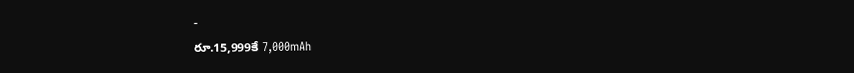-
రూ.15,999కే 7,000mAh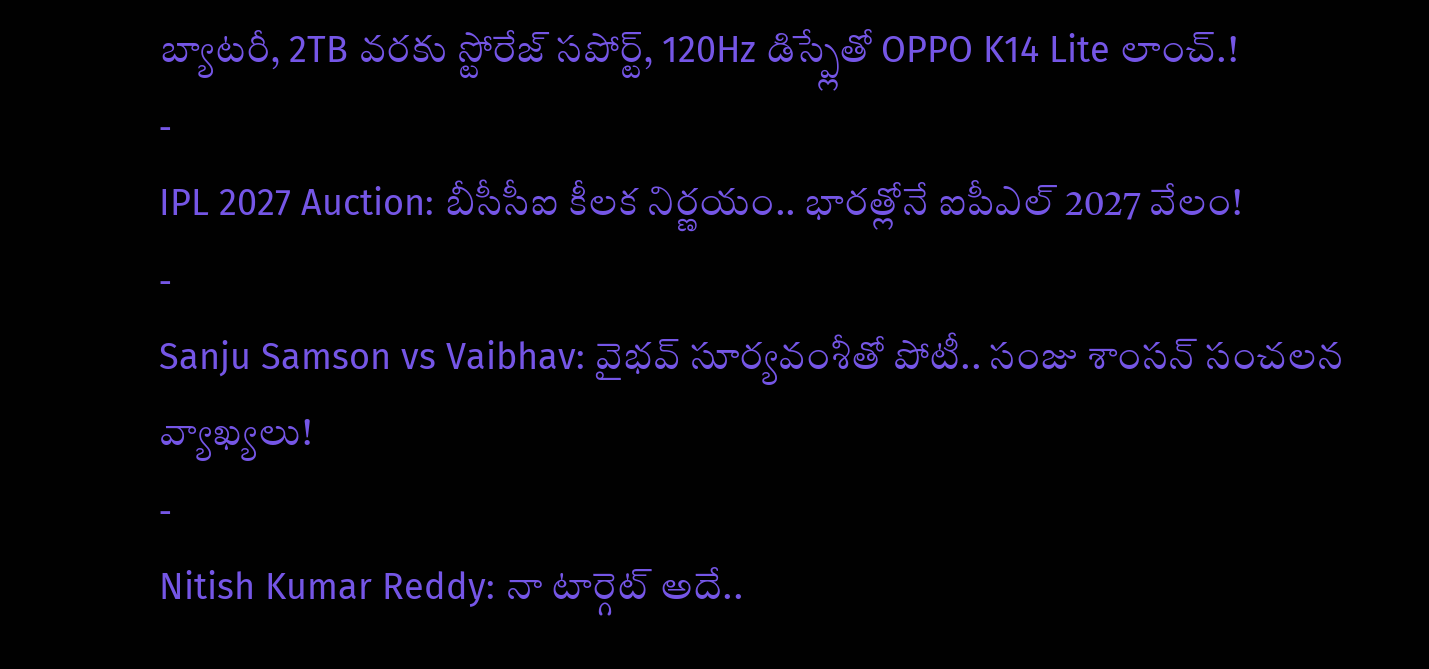బ్యాటరీ, 2TB వరకు స్టోరేజ్ సపోర్ట్, 120Hz డిస్ప్లేతో OPPO K14 Lite లాంచ్.!
-
IPL 2027 Auction: బీసీసీఐ కీలక నిర్ణయం.. భారత్లోనే ఐపీఎల్ 2027 వేలం!
-
Sanju Samson vs Vaibhav: వైభవ్ సూర్యవంశీతో పోటీ.. సంజు శాంసన్ సంచలన వ్యాఖ్యలు!
-
Nitish Kumar Reddy: నా టార్గెట్ అదే..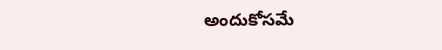అందుకోసమే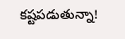కష్టపడుతున్నా!